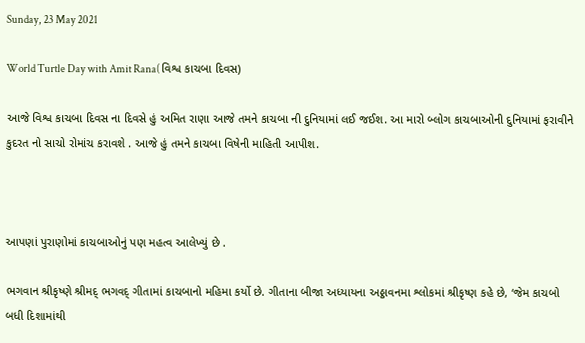Sunday, 23 May 2021

World Turtle Day with Amit Rana( વિશ્વ કાચબા દિવસ)

આજે વિશ્વ કાચબા દિવસ ના દિવસે હું અમિત રાણા આજે તમને કાચબા ની દુનિયામાં લઈ જઈશ. આ મારો બ્લોગ કાચબાઓની દુનિયામાં ફરાવીને કુદરત નો સાચો રોમાંચ કરાવશે . આજે હું તમને કાચબા વિષેની માહિતી આપીશ.



આપણાં પુરાણોમાં કાચબાઓનું પણ મહત્વ આલેખ્યું છે .

ભગવાન શ્રીકૃષ્ણે શ્રીમદ્ ભગવદ્ ગીતામાં કાચબાનો મહિમા કર્યો છે. ગીતાના બીજા અધ્યાયના અઠ્ઠાવનમા શ્લોકમાં શ્રીકૃષ્ણ કહે છે, ‘જેમ કાચબો બધી દિશામાંથી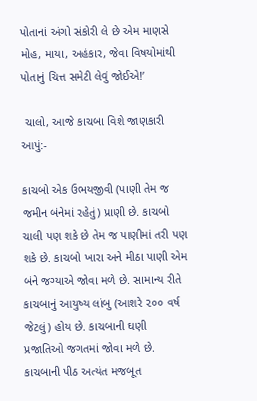પોતાનાં અંગો સંકોરી લે છે એમ માણસે મોહ, માયા, અહંકાર, જેવા વિષયોમાંથી પોતાનું ચિત્ત સમેટી લેવું જોઈએ!’

 ચાલો, આજે કાચબા વિશે જાણકારી આપું:-

કાચબો એક ઉભયજીવી (પાણી તેમ જ જમીન બંનેમાં રહેતું) પ્રાણી છે. કાચબો ચાલી પણ શકે છે તેમ જ પાણીમાં તરી પણ શકે છે. કાચબો ખારા અને મીઠા પાણી એમ બંને જગ્યાએ જોવા મળે છે. સામાન્ય રીતે કાચબાનું આયુષ્ય લાંબુ (આશરે ૨૦૦ વર્ષ જેટલું) હોય છે. કાચબાની ઘણી પ્રજાતિઓ જગતમાં જોવા મળે છે. કાચબાની પીઠ અત્યંત મજબૂત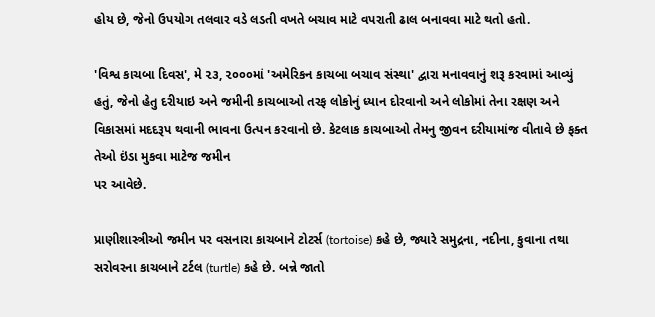હોય છે, જેનો ઉપયોગ તલવાર વડે લડતી વખતે બચાવ માટે વપરાતી ઢાલ બનાવવા માટે થતો હતો.

'વિશ્વ કાચબા દિવસ', મે ૨૩, ૨૦૦૦માં 'અમેરિકન કાચબા બચાવ સંસ્થા' દ્વારા મનાવવાનું શરૂ કરવામાં આવ્યું હતું, જેનો હેતુ દરીયાઇ અને જમીની કાચબાઓ તરફ લોકોનું ધ્યાન દોરવાનો અને લોકોમાં તેના રક્ષણ અને વિકાસમાં મદદરૂપ થવાની ભાવના ઉત્પન કરવાનો છે. કેટલાક કાચબાઓ તેમનુ જીવન દરીયામાંજ વીતાવે છે ફક્ત તેઓ ઇંડા મુકવા માટેજ જમીન
પર આવેછે.

પ્રાણીશાસ્ત્રીઓ જમીન પર વસનારા કાચબાને ટોટર્સ (tortoise) કહે છે, જ્યારે સમુદ્રના, નદીના, કુવાના તથા સરોવરના કાચબાને ટર્ટલ (turtle) કહે છે. બન્ને જાતો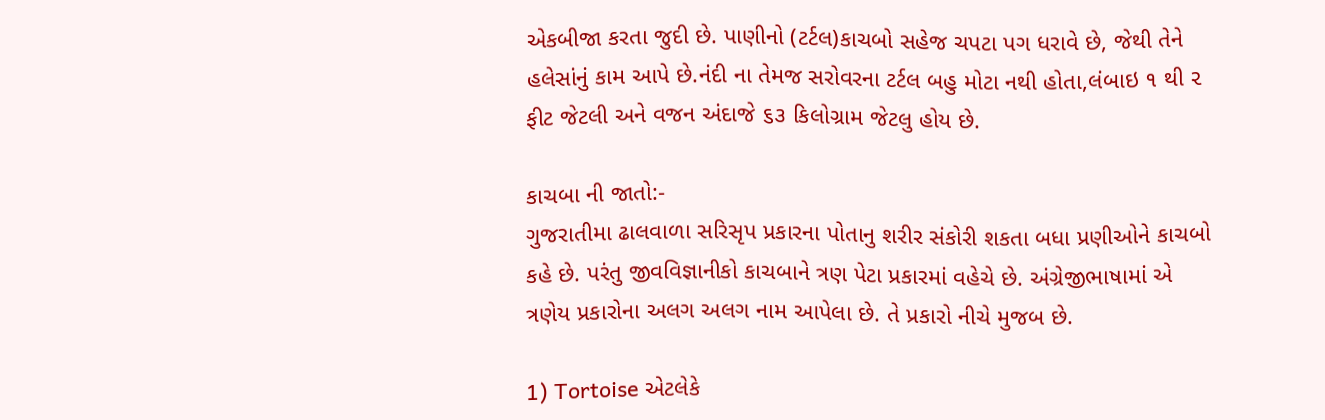એકબીજા કરતા જુદી છે. પાણીનો (ટર્ટલ)કાચબો સહેજ ચપટા પગ ધરાવે છે, જેથી તેને હલેસાંનું કામ આપે છે.નંદી ના તેમજ સરોવરના ટર્ટલ બહુ મોટા નથી હોતા,લંબાઇ ૧ થી ૨ ફીટ જેટલી અને વજન અંદાજે ૬૩ કિલોગ્રામ જેટલુ હોય છે.

કાચબા ની જાતો:-
ગુજરાતીમા ઢાલવાળા સરિસૃપ પ્રકારના પોતાનુ શરીર સંકોરી શકતા બધા પ્રણીઓને કાચબો કહે છે. પરંતુ જીવવિજ્ઞાનીકો કાચબાને ત્રણ પેટા પ્રકારમાં વહેચે છે. અંગ્રેજીભાષામાં એ ત્રણેય પ્રકારોના અલગ અલગ નામ આપેલા છે. તે પ્રકારો નીચે મુજબ છે.

1) Tortoise એટલેકે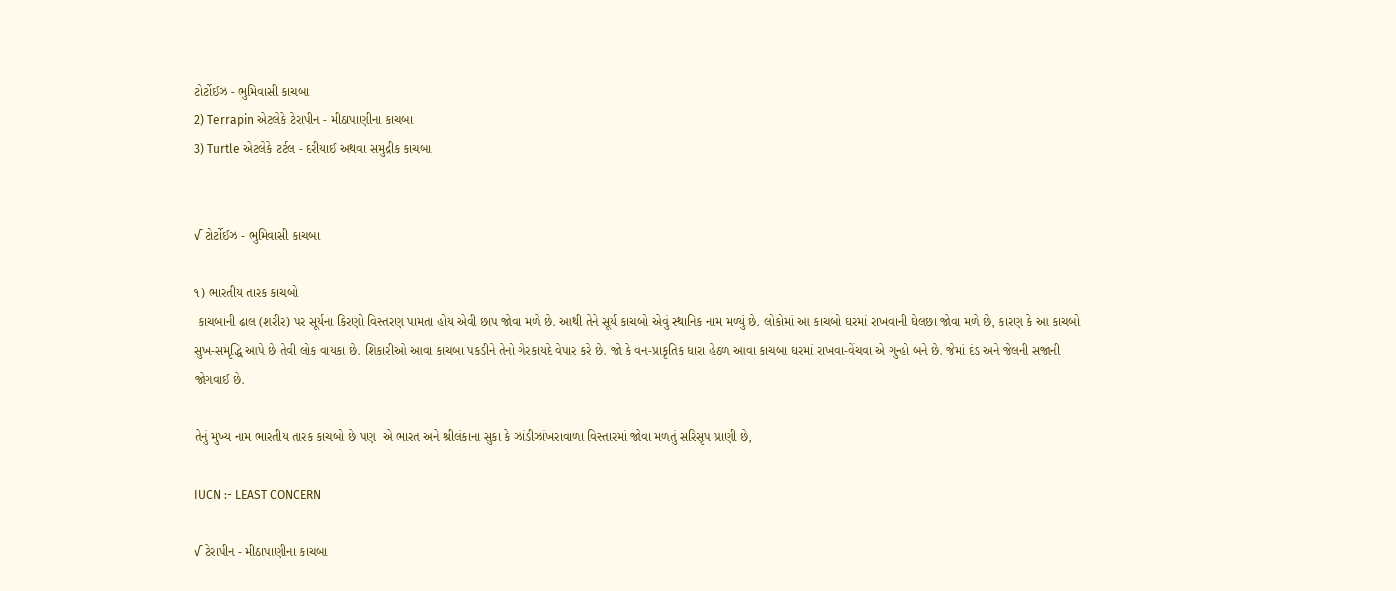ટોર્ટોઈઝ - ભુમિવાસી કાચબા
2) Terrapin એટલેકે ટેરાપીન - મીઠાપાણીના કાચબા
3) Turtle એટલેકે ટર્ટલ - દરીયાઈ અથવા સમુદ્રીક કાચબા


√ ટોર્ટોઈઝ - ભુમિવાસી કાચબા

૧) ભારતીય તારક કાચબો
 કાચબાની ઢાલ (શરીર) પર સૂર્યના કિરણો વિસ્તરણ પામતા હોય એવી છાપ જોવા મળે છે. આથી તેને સૂર્ય કાચબો એવું સ્થાનિક નામ મળ્યું છે. લોકોમાં આ કાચબો ઘરમાં રાખવાની ઘેલછા જોવા મળે છે, કારણ કે આ કાચબો સુખ-સમૃદ્ધિ આપે છે તેવી લોક વાયકા છે. શિકારીઓ આવા કાચબા પકડીને તેનો ગેરકાયદે વેપાર કરે છે. જો કે વન-પ્રાકૃતિક ધારા હેઠળ આવા કાચબા ઘરમાં રાખવા-વેંચવા એ ગુન્હો બને છે. જેમાં દંડ અને જેલની સજાની જોગવાઈ છે.

તેનું મુખ્ય નામ ભારતીય તારક કાચબો છે પણ  એ ભારત અને શ્રીલંકાના સુકા કે ઝાંડીઝાંખરાવાળા વિસ્તારમાં જોવા મળતું સરિસૃપ પ્રાણી છે,

IUCN :- LEAST CONCERN

√ ટેરાપીન - મીઠાપાણીના કાચબા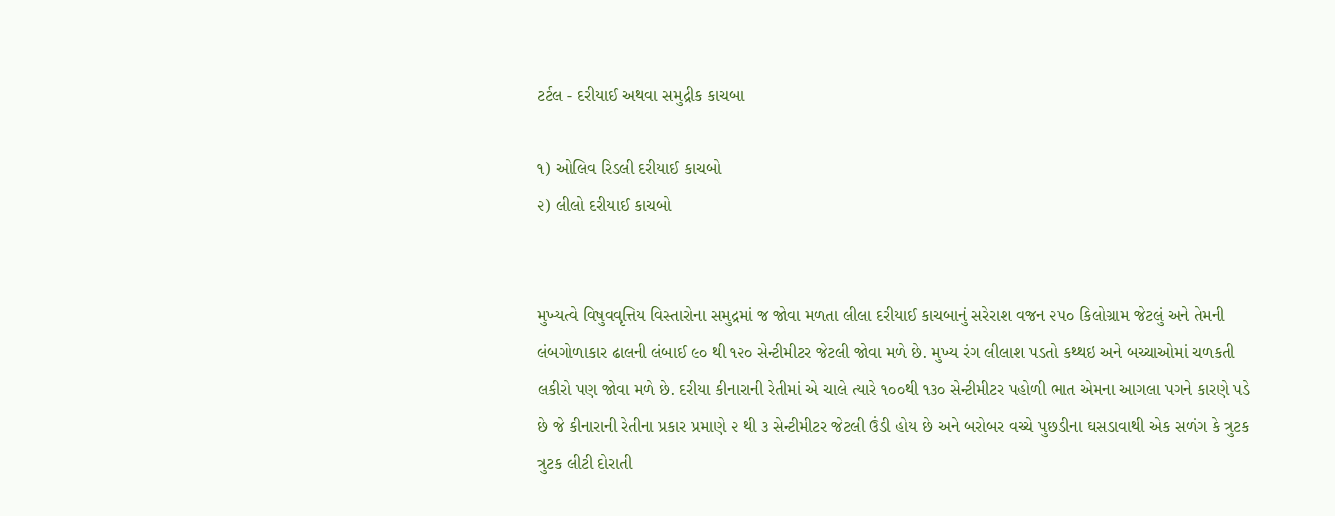ટર્ટલ - દરીયાઈ અથવા સમુદ્રીક કાચબા

૧) ઓલિવ રિડલી દરીયાઈ કાચબો
૨) લીલો દરીયાઈ કાચબો


મુખ્યત્વે વિષુવવૃત્તિય વિસ્તારોના સમુદ્રમાં જ જોવા મળતા લીલા દરીયાઈ કાચબાનું સરેરાશ વજન ૨૫૦ કિલોગ્રામ જેટલું અને તેમની લંબગોળાકાર ઢાલની લંબાઈ ૯૦ થી ૧૨૦ સેન્ટીમીટર જેટલી જોવા મળે છે. મુખ્ય રંગ લીલાશ પડતો કથ્થઇ અને બચ્ચાઓમાં ચળકતી લકીરો પણ જોવા મળે છે. દરીયા કીનારાની રેતીમાં એ ચાલે ત્યારે ૧૦૦થી ૧૩૦ સેન્ટીમીટર પહોળી ભાત એમના આગલા પગને કારણે પડે છે જે કીનારાની રેતીના પ્રકાર પ્રમાણે ૨ થી ૩ સેન્ટીમીટર જેટલી ઉંડી હોય છે અને બરોબર વચ્ચે પુછડીના ઘસડાવાથી એક સળંગ કે ત્રુટક ત્રુટક લીટી દોરાતી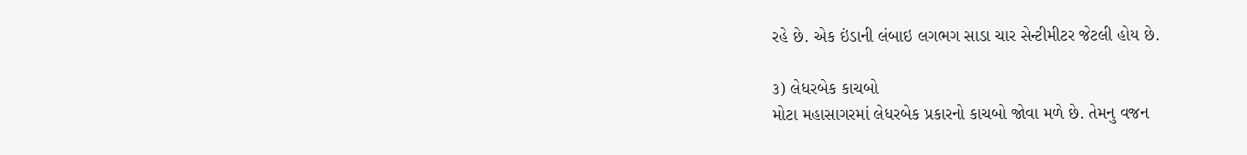રહે છે. એક ઇંડાની લંબાઇ લગભગ સાડા ચાર સેન્ટીમીટર જેટલી હોય છે.

૩) લેધરબેક કાચબો
મોટા મહાસાગરમાં લેધરબેક પ્રકારનો કાચબો જોવા મળે છે. તેમનુ વજન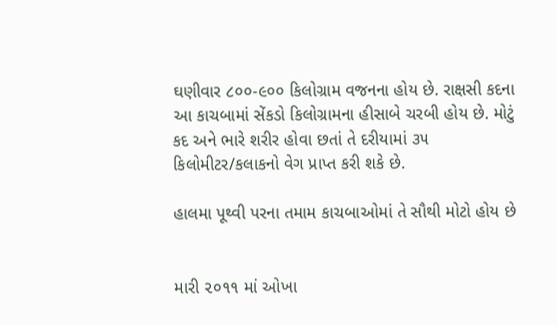ઘણીવાર ૮૦૦-૯૦૦ કિલોગ્રામ વજનના હોય છે. રાક્ષસી કદના આ કાચબામાં સેંકડો કિલોગ્રામના હીસાબે ચરબી હોય છે. મોટું કદ અને ભારે શરીર હોવા છતાં તે દરીયામાં ૩૫ કિલોમીટર/કલાકનો વેગ પ્રાપ્ત કરી શકે છે.

હાલમા પૂથ્વી પરના તમામ કાચબાઓમાં તે સૌથી મોટો હોય છે


મારી ૨૦૧૧ માં ઓખા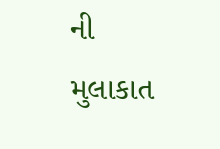ની મુલાકાત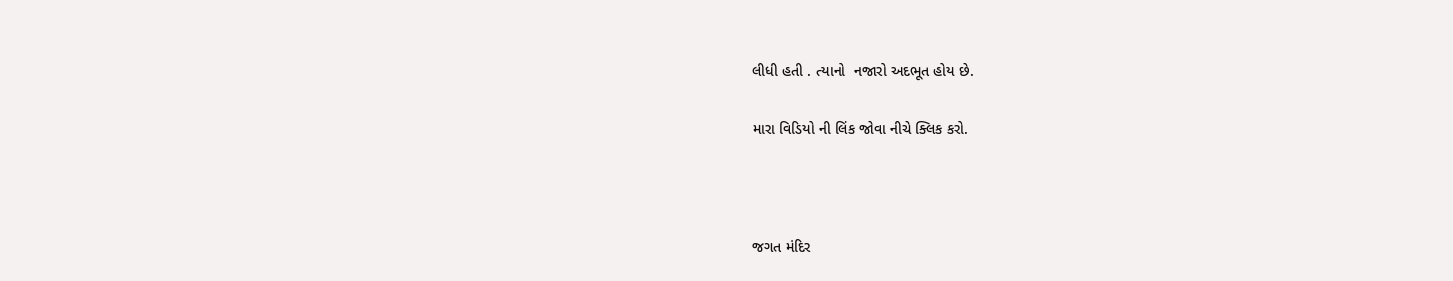લીધી હતી . ત્યાનો  નજારો અદભૂત હોય છે.

મારા વિડિયો ની લિંક જોવા નીચે ક્લિક કરો.



જગત મંદિર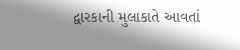દ્વારકાની મુલાકાતે આવતાં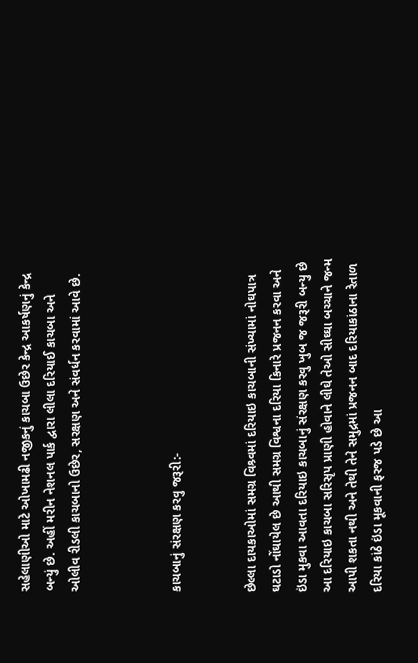સહેલાણીઓ માટે ઓખામઢી નજીકનું કાચબા ઉછેર કેન્દ્ર આકર્ષણનું કેન્દ્ર બન્યું છે. અહીં મરીન નેશનલ પાર્ક દ્વારા લીલા દરિયાઈ કાચબા અને ઓલીવ રીડલી કાચબાનો ઉછેર, સરક્ષણ અને સંવર્ધન કરવામાં આવે છે.



કાચબાનું સંરક્ષણ કરવુ જરૂરી:-


છેલ્લા દાયકાઓમાં સમગ્ર વિશ્ર્વમાં દરિયાઇ કાચબાની સંખ્યામાં નોઘપાત્ર ઘટાડો નોંઘાયેલ છે આથી સમગ્ર વિશ્વના દરિયા કિનારે પ્રજનન કરવા અને ઇંડા મુકવા આવતા દરિયાઇ કાચબાનું સંરક્ષણ કરવુ ખુબ જ જરૂરી બન્યુ છે આ દરિયાઇ કાચબા સરિસૃપ પ્રાણી હોવાને લીઘે તેઓ સીઘ્ઘા બચ્ચાને જન્મ આપી શકતા નથી અને તેથી તેને સમુદ્રમાં પ્રજનન બાદ દરિયાકાંઠાના રેતાળ દરિયા કાંઠે ઇંડા મૂકવાની ફરજ પડે છે આ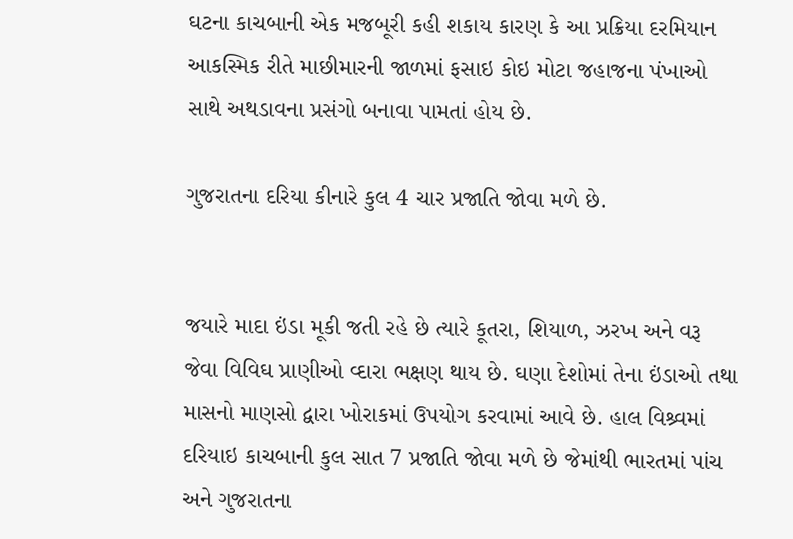ઘટના કાચબાની એક મજબૂરી કહી શકાય કારણ કે આ પ્રક્રિયા દરમિયાન આકસ્મિક રીતે માછીમારની જાળમાં ફસાઇ કોઇ મોટા જહાજના પંખાઓ સાથે અથડાવના પ્રસંગો બનાવા પામતાં હોય છે.

ગુજરાતના દરિયા કીનારે કુલ 4 ચાર પ્રજાતિ જોવા મળે છે.


જયારે માદા ઇંડા મૂકી જતી રહે છે ત્યારે કૂતરા, શિયાળ, ઝરખ અને વરૂ જેવા વિવિઘ પ્રાણીઓ વ્દારા ભક્ષણ થાય છે. ઘણા દેશોમાં તેના ઇંડાઓ તથા માસનો માણસો દ્વારા ખોરાકમાં ઉપયોગ કરવામાં આવે છે. હાલ વિશ્ર્વમાં દરિયાઇ કાચબાની કુલ સાત 7 પ્રજાતિ જોવા મળે છે જેમાંથી ભારતમાં પાંચ અને ગુજરાતના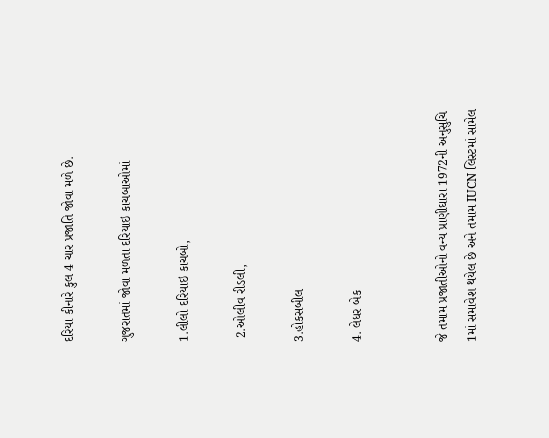દરિયા કીનારે કુલ 4 ચાર પ્રજાતિ જોવા મળે છે.

ગુજરાતમાં જોવા મળતા દરિયાઇ કાચબાઓમાં

1.લીલો દરિયાઇ કાચબો,

 2.ઓલીવ રીડલી,

3.હોકસબીલ

4. લેધર બેક


જે તમામ પ્રજાતીઓનો વન્ય પ્રાણીઘારા 1972ની અનુસુચિ 1માં સમાવેશ થયેલ છે અને તમામ IUCN લિસ્ટમાં સામેલ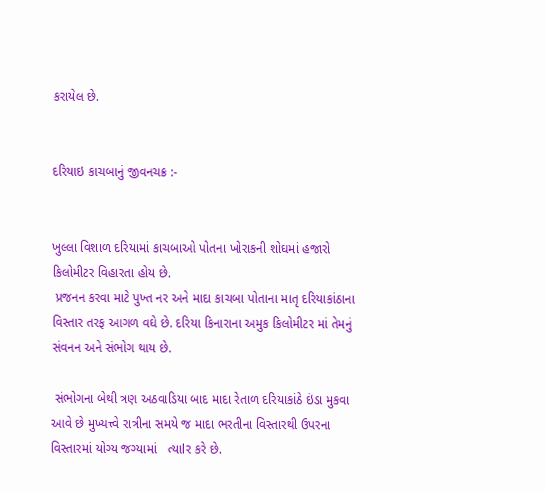કરાયેલ છે.


દરિયાઇ કાચબાનું જીવનચક્ર :-


ખુલ્લા વિશાળ દરિયામાં કાચબાઓ પોતના ખોરાકની શોઘમાં હજારો કિલોમીટર વિહારતા હોય છે.
 પ્રજનન કરવા માટે પુખ્ત નર અને માદા કાચબા પોતાના માતૃ દરિયાકાંઠાના વિસ્તાર તરફ આગળ વઘે છે. દરિયા કિનારાના અમુક કિલોમીટર માં તેમનું સંવનન અને સંભોગ થાય છે.

 સંભોગના બેથી ત્રણ અઠવાડિયા બાદ માદા રેતાળ દરિયાકાંઠે ઇંડા મુકવા આવે છે મુખ્યત્ત્વે રાત્રીના સમયે જ માદા ભરતીના વિસ્તારથી ઉપરના વિસ્તારમાં યોગ્ય જગ્યામાં   ત્યાlર કરે છે.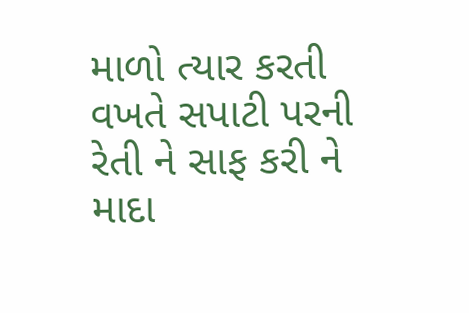માળો ત્યાર કરતી વખતે સપાટી પરની રેતી ને સાફ કરી ને માદા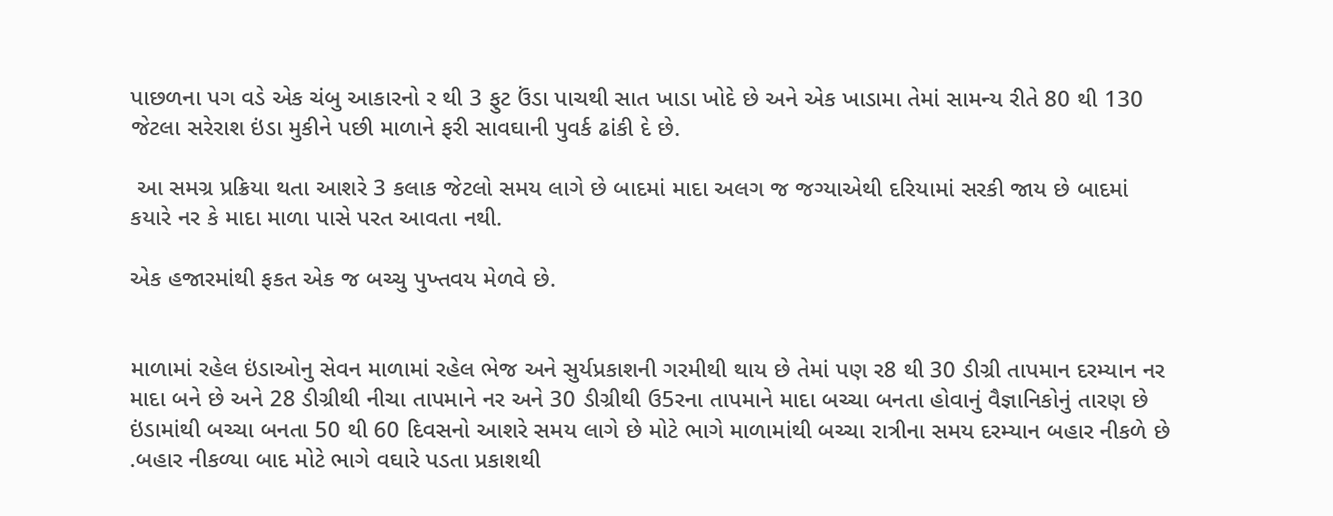પાછળના પગ વડે એક ચંબુ આકારનો ર થી 3 ફુટ ઉંડા પાચથી સાત ખાડા ખોદે છે અને એક ખાડામા તેમાં સામન્ય રીતે 80 થી 130 જેટલા સરેરાશ ઇંડા મુકીને પછી માળાને ફરી સાવઘાની પુવર્ક ઢાંકી દે છે.

 આ સમગ્ર પ્રક્રિયા થતા આશરે 3 કલાક જેટલો સમય લાગે છે બાદમાં માદા અલગ જ જગ્યાએથી દરિયામાં સરકી જાય છે બાદમાં કયારે નર કે માદા માળા પાસે પરત આવતા નથી.

એક હજારમાંથી ફકત એક જ બચ્ચુ પુખ્તવય મેળવે છે.


માળામાં રહેલ ઇંડાઓનુ સેવન માળામાં રહેલ ભેજ અને સુર્યપ્રકાશની ગરમીથી થાય છે તેમાં પણ ર8 થી 30 ડીગ્રી તાપમાન દરમ્યાન નર માદા બને છે અને 28 ડીગ્રીથી નીચા તાપમાને નર અને 30 ડીગ્રીથી ઉ5રના તાપમાને માદા બચ્ચા બનતા હોવાનું વૈજ્ઞાનિકોનું તારણ છે ઇંડામાંથી બચ્ચા બનતા 50 થી 60 દિવસનો આશરે સમય લાગે છે મોટે ભાગે માળામાંથી બચ્ચા રાત્રીના સમય દરમ્યાન બહાર નીકળે છે .બહાર નીકળ્યા બાદ મોટે ભાગે વઘારે પડતા પ્રકાશથી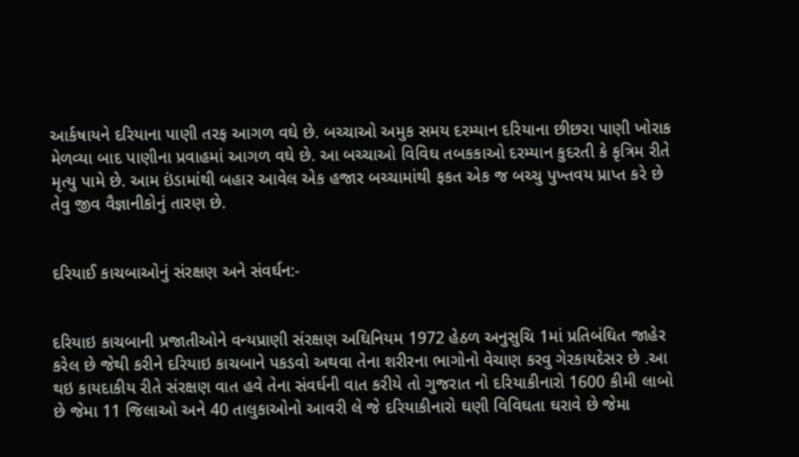આર્કષાયને દરિયાના પાણી તરફ આગળ વઘે છે. બચ્ચાઓ અમુક સમય દરમ્યાન દરિયાના છીછરા પાણી ખોરાક મેળવ્યા બાદ પાણીના પ્રવાહમાં આગળ વઘે છે. આ બચ્ચાઓ વિવિઘ તબકકાઓ દરમ્યાન કુદરતી કે કૃત્રિમ રીતે મૃત્યુ પામે છે. આમ ઇંડામાંથી બહાર આવેલ એક હજાર બચ્ચામાંથી ફકત એક જ બચ્ચુ પુખ્તવય પ્રાપ્ત કરે છે તેવુ જીવ વૈજ્ઞાનીકોનું તારણ છે.


દરિયાઈ કાચબાઓનું સંરક્ષણ અને સંવર્ઘન:-


દરિયાઇ કાચબાની પ્રજાતીઓને વન્યપ્રાણી સંરક્ષણ અઘિનિયમ 1972 હેઠળ અનુસુચિ 1માં પ્રતિબંઘિત જાહેર કરેલ છે જેથી કરીને દરિયાઇ કાચબાને પકડવો અથવા તેના શરીરના ભાગોનો વેચાણ કરવુ ગેરકાયદેસર છે .આ થઇ કાયદાકીય રીતે સંરક્ષણ વાત હવે તેના સંવર્ઘની વાત કરીયે તો ગુજરાત નો દરિયાકીનારો 1600 કીમી લાબો છે જેમા 11 જિલાઓ અને 40 તાલુકાઓનો આવરી લે જે દરિયાકીનારો ઘણી વિવિઘતા ઘરાવે છે જેમા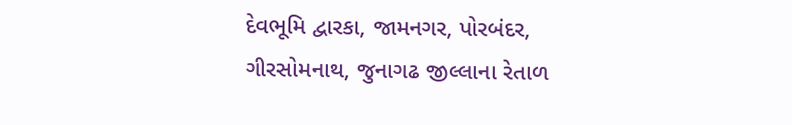દેવભૂમિ દ્વારકા, જામનગર, પોરબંદર, ગીરસોમનાથ, જુનાગઢ જીલ્લાના રેતાળ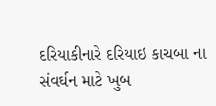દરિયાકીનારે દરિયાઇ કાચબા ના સંવર્ઘન માટે ખુબ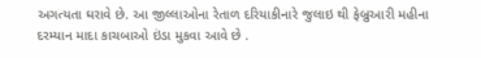અગત્યતા ઘરાવે છે. આ જીલ્લાઓના રેતાળ દરિયાકીનારે જુલાઇ થી ફેબ્રુઆરી મહીના દરમ્યાન માદા કાચબાઓ ઇંડા મુકવા આવે છે .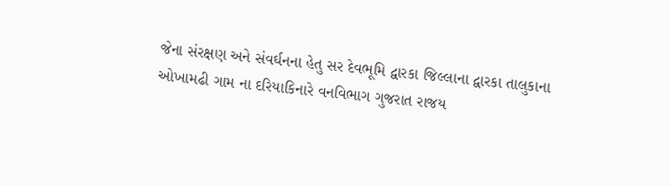જેના સંરક્ષણ અને સંવર્ઘનના હેતુ સર દેવભૂમિ દ્વારકા જિલ્લાના દ્વારકા તાલુકાના ઓખામઢી ગામ ના દરિયાકિનારે વનવિભાગ ગુજરાત રાજય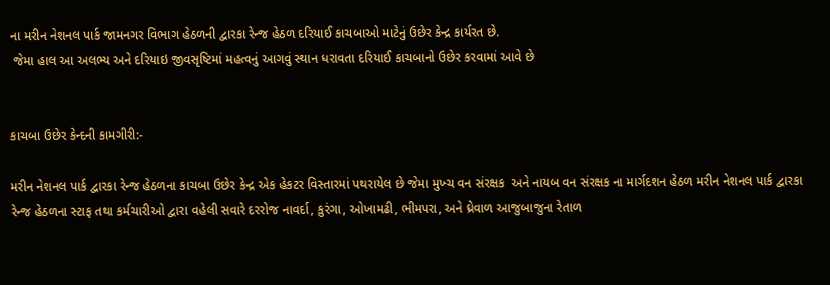ના મરીન નેશનલ પાર્ક જામનગર વિભાગ હેઠળની દ્વારકા રેન્જ હેઠળ દરિયાઈ કાચબાઓ માટેનું ઉછેર કેન્દ્ર કાર્યરત છે.
 જેમા હાલ આ અલભ્ય અને દરિયાઇ જીવસૃષ્ટિમાં મહત્વનું આગવું સ્થાન ધરાવતા દરિયાઈ કાચબાનો ઉછેર કરવામાં આવે છે


કાચબા ઉછેર કેન્દની કામગીરી:-

મરીન નેશનલ પાર્ક દ્વારકા રેન્જ હેઠળના કાચબા ઉછેર કેન્દ્ર એક હેકટર વિસ્તારમાં પથરાયેલ છે જેમા મુખ્ચ વન સંરક્ષક  અને નાયબ વન સંરક્ષક ના માર્ગદશન હેઠળ મરીન નેશનલ પાર્ક દ્વારકા રેન્જ હેઠળના સ્ટાફ તથા કર્મચારીઓ દ્વારા વહેલી સવારે દરરોજ નાવર્દા, કુરંગા, ઓખામઢી, ભીમપરા, અને ઘ્રેવાળ આજુબાજુના રેતાળ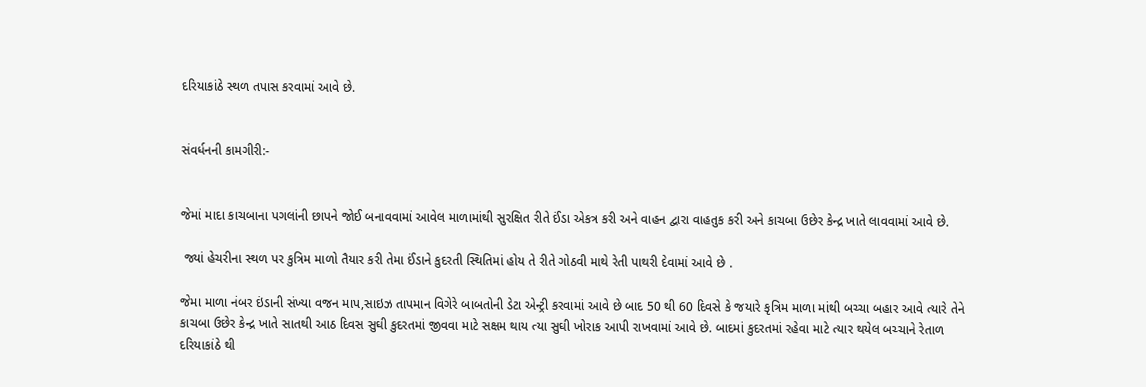દરિયાકાંઠે સ્થળ તપાસ કરવામાં આવે છે.


સંવર્ધનની કામગીરી:-


જેમાં માદા કાચબાના પગલાંની છાપને જોઈ બનાવવામાં આવેલ માળામાંથી સુરક્ષિત રીતે ઈંડા એકત્ર કરી અને વાહન દ્વારા વાહતુક કરી અને કાચબા ઉછેર કેન્દ્ર ખાતે લાવવામાં આવે છે.

 જ્યાં હેચરીના સ્થળ પર કુત્રિમ માળો તૈયાર કરી તેમા ઈંડાને કુદરતી સ્થિતિમાં હોય તે રીતે ગોઠવી માથે રેતી પાથરી દેવામાં આવે છે .

જેમા માળા નંબર ઇંડાની સંખ્યા વજન માપ,સાઇઝ તાપમાન વિગેરે બાબતોની ડેટા એન્ટ્રી કરવામાં આવે છે બાદ 50 થી 60 દિવસે કે જયારે કૃત્રિમ માળા માંથી બચ્ચા બહાર આવે ત્યારે તેને કાચબા ઉછેર કેન્દ્ર ખાતે સાતથી આઠ દિવસ સુઘી કુદરતમાં જીવવા માટે સક્ષમ થાય ત્યા સુઘી ખોરાક આપી રાખવામાં આવે છે. બાદમાં કુદરતમાં રહેવા માટે ત્યાર થયેલ બચ્ચાને રેતાળ દરિયાકાંઠે થી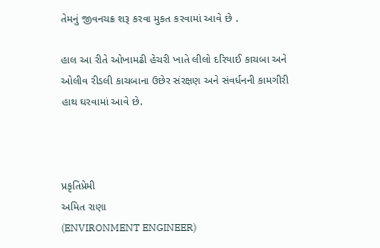તેમનું જીવનચક્ર શરૂ કરવા મુકત કરવામાં આવે છે .

હાલ આ રીતે ઓખામઢી હેચરી ખાતે લીલો દરિયાઈ કાચબા અને ઓલીવ રીડલી કાચબાના ઉછેર સંરક્ષણ અને સંવર્ધનની કામગીરી હાથ ઘરવામાં આવે છે.



પ્રકૃતિપ્રેમી
અમિત રાણા
(ENVIRONMENT ENGINEER)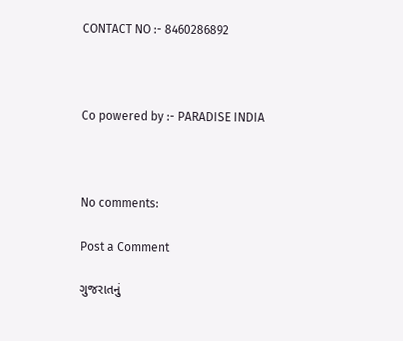CONTACT NO :- 8460286892



Co powered by :- PARADISE INDIA



No comments:

Post a Comment

ગુજરાતનું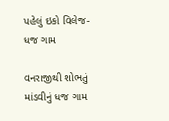પહેલું ઇકો વિલેજ- ધજ ગામ

વનરાજીથી શોભતું માંડવીનું ધજ ગામ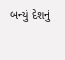બન્યું દેશનું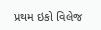પ્રથમ ઇકો વિલેજ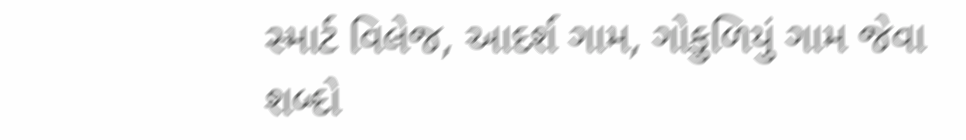સ્માર્ટ વિલેજ, આદર્શ ગામ, ગોકુળિયું ગામ જેવા શબ્દો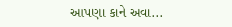આપણા કાને અવા...